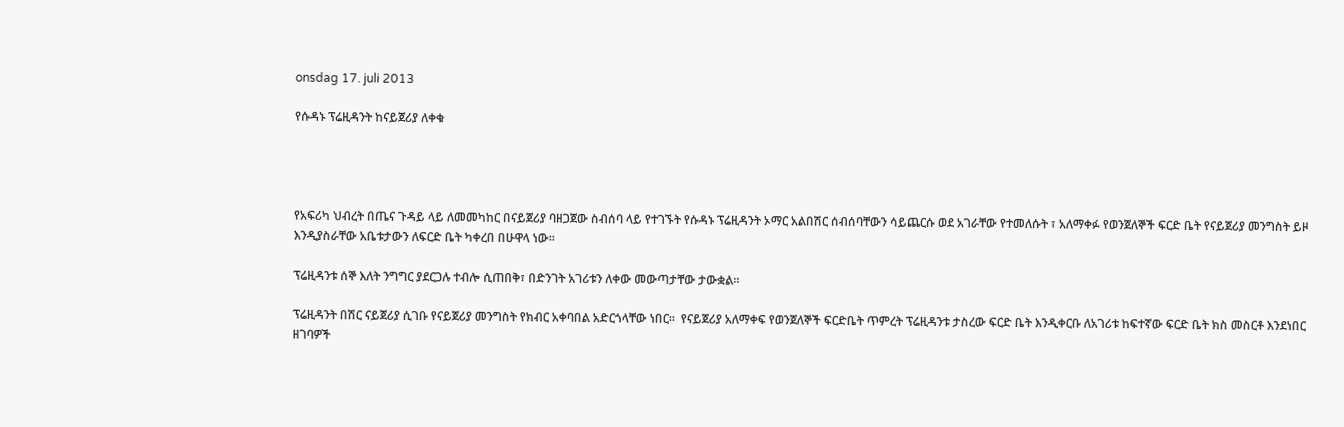onsdag 17. juli 2013

የሱዳኑ ፕሬዚዳንት ከናይጀሪያ ለቀቁ




የአፍሪካ ህብረት በጤና ጉዳይ ላይ ለመመካከር በናይጀሪያ ባዘጋጀው ስብሰባ ላይ የተገኙት የሱዳኑ ፕሬዚዳንት ኦማር አልበሽር ሰብሰባቸውን ሳይጨርሱ ወደ አገራቸው የተመለሱት ፣ አለማቀፉ የወንጀለኞች ፍርድ ቤት የናይጀሪያ መንግስት ይዞ እንዲያስራቸው አቤቱታውን ለፍርድ ቤት ካቀረበ በሁዋላ ነው።

ፕሬዚዳንቱ ሰኞ እለት ንግግር ያደርጋሉ ተብሎ ሲጠበቅ፣ በድንገት አገሪቱን ለቀው መውጣታቸው ታውቋል።

ፕሬዚዳንት በሽር ናይጀሪያ ሲገቡ የናይጀሪያ መንግስት የክብር አቀባበል አድርጎላቸው ነበር።  የናይጀሪያ አለማቀፍ የወንጀለኞች ፍርድቤት ጥምረት ፕሬዚዳንቱ ታስረው ፍርድ ቤት እንዲቀርቡ ለአገሪቱ ከፍተኛው ፍርድ ቤት ክስ መስርቶ እንደነበር ዘገባዎች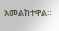አመልክተዋል።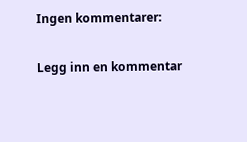Ingen kommentarer:

Legg inn en kommentar